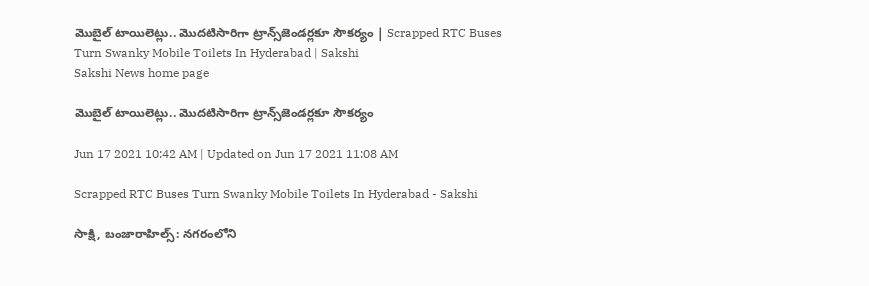మొబైల్‌ టాయిలెట్లు.. మొదటిసారిగా ట్రాన్స్‌జెండర్లకూ సౌకర్యం | Scrapped RTC Buses Turn Swanky Mobile Toilets In Hyderabad | Sakshi
Sakshi News home page

మొబైల్‌ టాయిలెట్లు.. మొదటిసారిగా ట్రాన్స్‌జెండర్లకూ సౌకర్యం

Jun 17 2021 10:42 AM | Updated on Jun 17 2021 11:08 AM

Scrapped RTC Buses Turn Swanky Mobile Toilets In Hyderabad - Sakshi

సాక్షి, బంజారాహిల్స్‌: నగరంలోని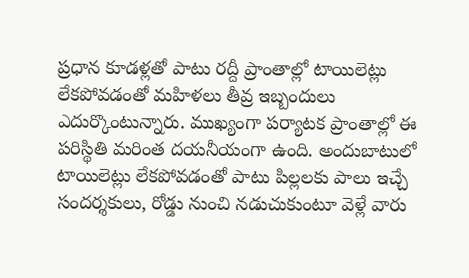ప్రధాన కూడళ్లతో పాటు రద్దీ ప్రాంతాల్లో టాయిలెట్లు లేకపోవడంతో మహిళలు తీవ్ర ఇబ్బందులు ఎదుర్కొంటున్నారు. ముఖ్యంగా పర్యాటక ప్రాంతాల్లో ఈ పరిస్థితి మరింత దయనీయంగా ఉంది. అందుబాటులో టాయిలెట్లు లేకపోవడంతో పాటు పిల్లలకు పాలు ఇచ్చే సందర్శకులు, రోడ్డు నుంచి నడుచుకుంటూ వెళ్లే వారు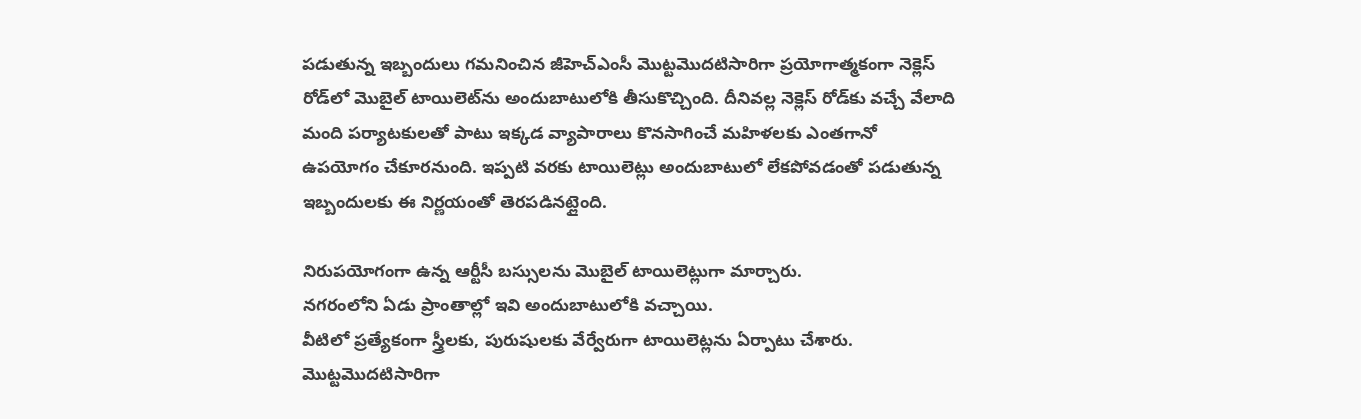పడుతున్న ఇబ్బందులు గమనించిన జీహెచ్‌ఎంసీ మొట్టమొదటిసారిగా ప్రయోగాత్మకంగా నెక్లెస్‌ రోడ్‌లో మొబైల్‌ టాయిలెట్‌ను అందుబాటులోకి తీసుకొచ్చింది. దీనివల్ల నెక్లెస్‌ రోడ్‌కు వచ్చే వేలాది మంది పర్యాటకులతో పాటు ఇక్కడ వ్యాపారాలు కొనసాగించే మహిళలకు ఎంతగానో ఉపయోగం చేకూరనుంది. ఇప్పటి వరకు టాయిలెట్లు అందుబాటులో లేకపోవడంతో పడుతున్న ఇబ్బందులకు ఈ నిర్ణయంతో తెరపడినట్లైంది.

నిరుపయోగంగా ఉన్న ఆర్టీసీ బస్సులను మొబైల్‌ టాయిలెట్లుగా మార్చారు.
నగరంలోని ఏడు ప్రాంతాల్లో ఇవి అందుబాటులోకి వచ్చాయి.
వీటిలో ప్రత్యేకంగా స్త్రీలకు, పురుషులకు వేర్వేరుగా టాయిలెట్లను ఏర్పాటు చేశారు.
మొట్టమొదటిసారిగా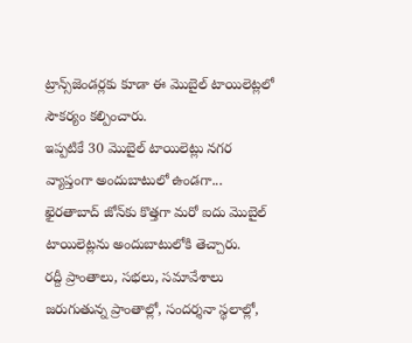ట్రాన్స్‌జెండర్లకు కూడా ఈ మొబైల్‌ టాయిలెట్లలో సౌకర్యం కల్పించారు.
ఇప్పటికే 30 మొబైల్‌ టాయిలెట్లు నగర వ్యాప్తంగా అందుబాటులో ఉండగా... ఖైరతాబాద్‌ జోన్‌కు కొత్తగా మరో ఐదు మొబైల్‌ టాయిలెట్లను అందుబాటులోకి తెచ్చారు.
రద్దీ ప్రాంతాలు, సభలు, సమావేశాలు జరుగుతున్న ప్రాంతాల్లో, సందర్శనా స్థలాల్లో,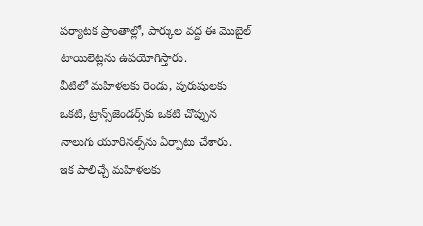పర్యాటక ప్రాంతాల్లో, పార్కుల వద్ద ఈ మొబైల్‌ టాయిలెట్లను ఉపయోగిస్తారు.
వీటిలో మహిళలకు రెండు, పురుషులకు ఒకటి, ట్రాన్స్‌జెండర్స్‌కు ఒకటి చొప్పున నాలుగు యూరినల్స్‌ను ఏర్పాటు చేశారు.
ఇక పాలిచ్చే మహిళలకు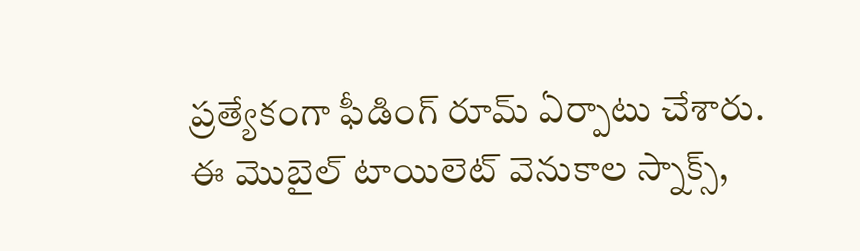ప్రత్యేకంగా ఫీడింగ్‌ రూమ్‌ ఏర్పాటు చేశారు.
ఈ మొబైల్‌ టాయిలెట్‌ వెనుకాల స్నాక్స్,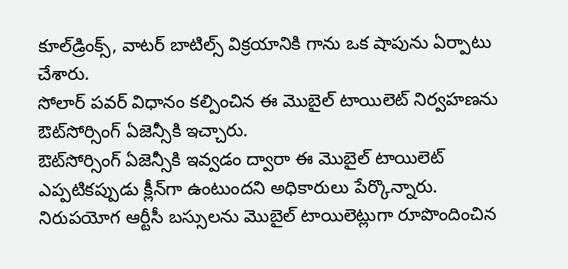కూల్‌డ్రింక్స్, వాటర్‌ బాటిల్స్‌ విక్రయానికి గాను ఒక షాపును ఏర్పాటు చేశారు.
సోలార్‌ పవర్‌ విధానం కల్పించిన ఈ మొబైల్‌ టాయిలెట్‌ నిర్వహణను ఔట్‌సోర్సింగ్‌ ఏజెన్సీకి ఇచ్చారు.
ఔట్‌సోర్సింగ్‌ ఏజెన్సీకి ఇవ్వడం ద్వారా ఈ మొబైల్‌ టాయిలెట్‌ ఎప్పటికప్పుడు క్లీన్‌గా ఉంటుందని అధికారులు పేర్కొన్నారు.
నిరుపయోగ ఆర్టీసీ బస్సులను మొబైల్‌ టాయిలెట్లుగా రూపొందించిన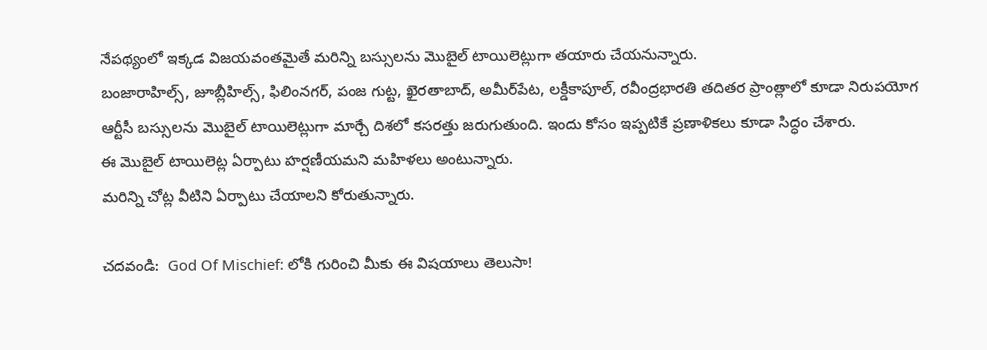నేపథ్యంలో ఇక్కడ విజయవంతమైతే మరిన్ని బస్సులను మొబైల్‌ టాయిలెట్లుగా తయారు చేయనున్నారు.
బంజారాహిల్స్, జూబ్లీహిల్స్, ఫిలింనగర్, పంజ గుట్ట, ఖైరతాబాద్, అమీర్‌పేట, లక్డీకాపూల్, రవీంద్రభారతి తదితర ప్రాంత్లాలో కూడా నిరుపయోగ ఆర్టీసీ బస్సులను మొబైల్‌ టాయిలెట్లుగా మార్చే దిశలో కసరత్తు జరుగుతుంది. ఇందు కోసం ఇప్పటికే ప్రణాళికలు కూడా సిద్ధం చేశారు.
ఈ మొబైల్‌ టాయిలెట్ల ఏర్పాటు హర్షణీయమని మహిళలు అంటున్నారు.
మరిన్ని చోట్ల వీటిని ఏర్పాటు చేయాలని కోరుతున్నారు.

చదవండి:  God Of Mischief: లోకి గురించి మీకు ఈ విషయాలు తెలుసా!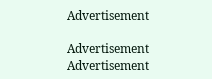Advertisement

Advertisement
Advertisement